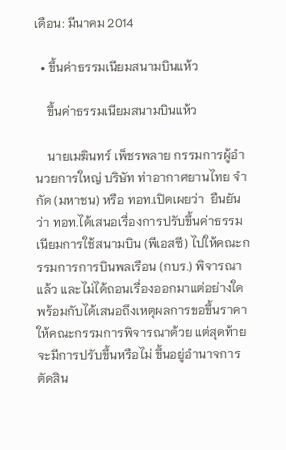เดือน: มีนาคม 2014

  • ขึ้นค่าธรรมเนียมสนามบินแห้ว

    ขึ้นค่าธรรมเนียมสนามบินแห้ว

    นายเมฆินทร์ เพ็ชรพลาย กรรมการผู้อำนวยการใหญ่ บริษัท ท่าอากาศยานไทย จำกัด (มหาชน) หรือ ทอท.เปิดเผยว่า  ยืนยันว่า ทอท.ได้เสนอเรื่องการปรับขึ้นค่าธรรมเนียมการใช้สนามบิน (พีเอสซี) ไปให้คณะกรรมการการบินพลเรือน (กบร.) พิจารณาแล้ว และไม่ได้ถอนเรื่องออกมาแต่อย่างใด พร้อมกับได้เสนอถึงเหตุผลการขอขึ้นราคาให้คณะกรรมการพิจารณาด้วย แต่สุดท้ายจะมีการปรับขึ้นหรือไม่ ขึ้นอยู่อำนาจการตัดสิน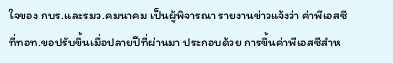ใจของ กบร.และรมว.คมนาคม เป็นผู้พิจารณา รายงานข่าวแจ้งว่า ค่าพีเอสซีที่ทอท.ขอปรับขึ้นเมื่อปลายปีที่ผ่านมา ประกอบด้วย การขึ้นค่าพีเอสซีสำห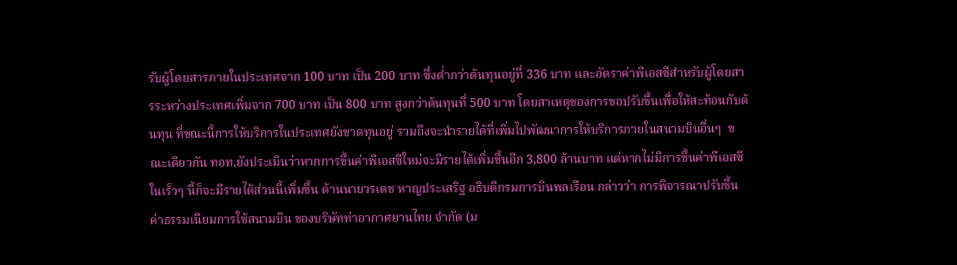รับผู้โดยสารภายในประเทศจาก 100 บาท เป็น 200 บาท ซึ่งต่ำกว่าต้นทุนอยู่ที่ 336 บาท และอัตราค่าพีเอสซีสำหรับผู้โดยสารระหว่างประเทศเพิ่มจาก 700 บาท เป็น 800 บาท สูงกว่าต้นทุนที่ 500 บาท โดยสาเหตุของการขอปรับขึ้นเพื่อให้สะท้อนกับต้นทุน ที่ขณะนี้การให้บริการในประเทศยังขาดทุนอยู่ รวมถึงจะนำรายได้ที่เพิ่มไปพัฒนาการให้บริการภายในสนามบินอื่นๆ  ขณะเดียวกัน ทอท.ยังประเมินว่าหากการขึ้นค่าพีเอสซีใหม่จะมีรายได้เพิ่มขึ้นอีก 3,800 ล้านบาท แต่หากไม่มีการขึ้นค่าพีเอสซีในเร็วๆ นี้ก็จะมีรายได้ส่วนนี้เพิ่มขึ้น ด้านนายวรเดช หาญประเสริฐ อธิบดีกรมการบินพลเรือน กล่าวว่า การพิจารณาปรับขึ้นค่าธรรมเนียมการใช้สนามบิน ของบริษัทท่าอากาศยานไทย จำกัด (ม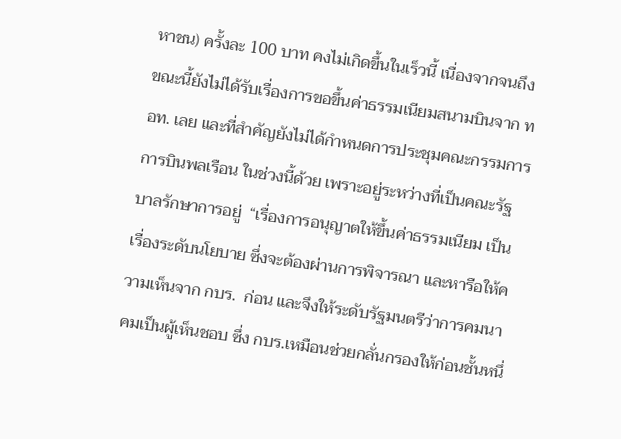หาชน) ครั้งละ 100 บาท คงไม่เกิดขึ้นในเร็วนี้ เนื่องจากจนถึงขณะนี้ยังไม่ได้รับเรื่องการขอขึ้นค่าธรรมเนียมสนามบินจาก ทอท. เลย และที่สำคัญยังไม่ได้กำหนดการประชุมคณะกรรมการการบินพลเรือน ในช่วงนี้ด้วย เพราะอยู่ระหว่างที่เป็นคณะรัฐบาลรักษาการอยู่  “เรื่องการอนุญาตให้ขึ้นค่าธรรมเนียม เป็นเรื่องระดับนโยบาย ซึ่งจะต้องผ่านการพิจารณา และหารือให้ความเห็นจาก กบร.  ก่อน และจึงให้ระดับรัฐมนตรีว่าการคมนาคมเป็นผู้เห็นชอบ ซึ่ง กบร.เหมือนช่วยกลั่นกรองให้ก่อนชั้นหนึ่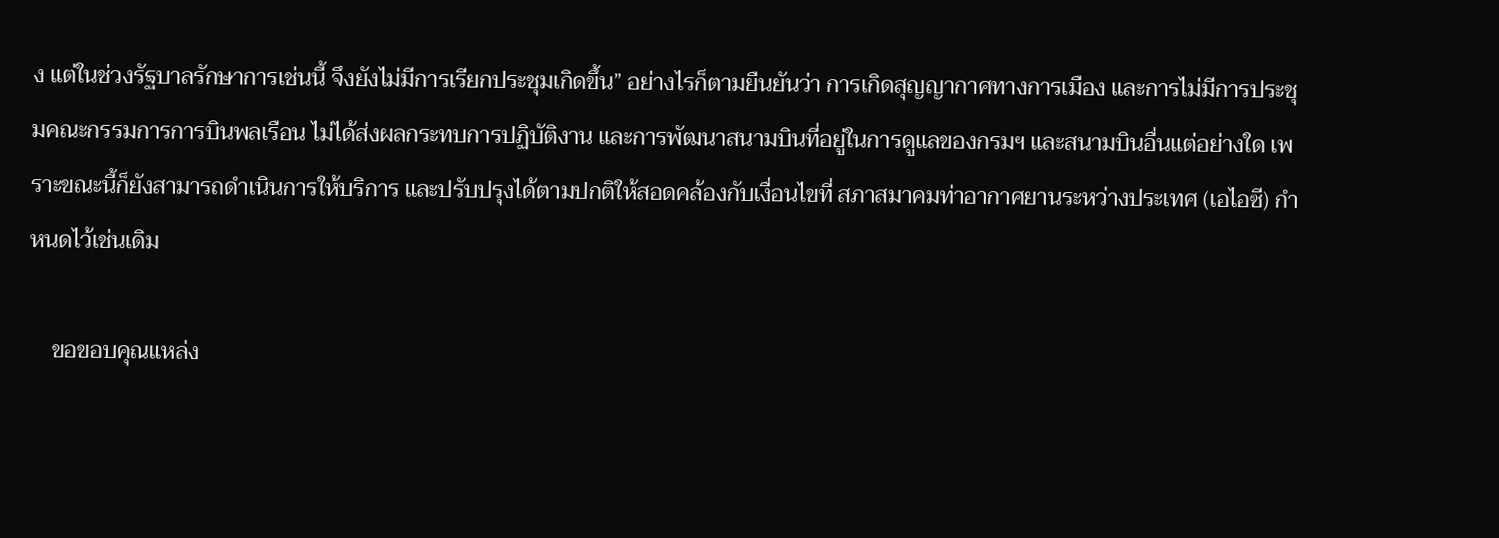ง แต่ในช่วงรัฐบาลรักษาการเช่นนี้ จึงยังไม่มีการเรียกประชุมเกิดขึ้น” อย่างไรก็ตามยืนยันว่า การเกิดสุญญากาศทางการเมือง และการไม่มีการประชุมคณะกรรมการการบินพลเรือน ไม่ได้ส่งผลกระทบการปฏิบัติงาน และการพัฒนาสนามบินที่อยู่ในการดูแลของกรมฯ และสนามบินอื่นแต่อย่างใด เพราะขณะนี้ก็ยังสามารถดำเนินการให้บริการ และปรับปรุงได้ตามปกติให้สอดคล้องกับเงื่อนไขที่ สภาสมาคมท่าอากาศยานระหว่างประเทศ (เอไอซี) กำหนดไว้เช่นเดิม

    ขอขอบคุณแหล่ง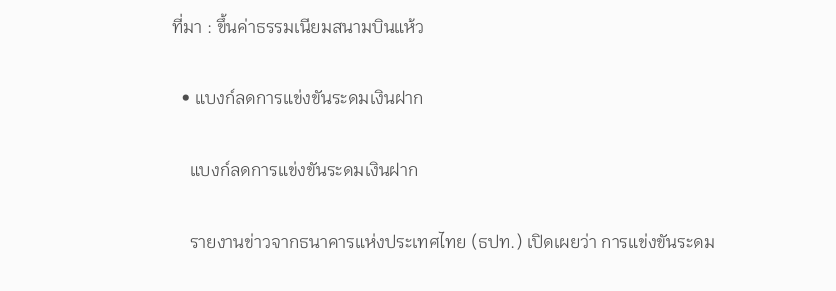ที่มา : ขึ้นค่าธรรมเนียมสนามบินแห้ว

  • แบงก์ลดการแข่งขันระดมเงินฝาก

    แบงก์ลดการแข่งขันระดมเงินฝาก

    รายงานข่าวจากธนาคารแห่งประเทศไทย (ธปท.) เปิดเผยว่า การแข่งขันระดม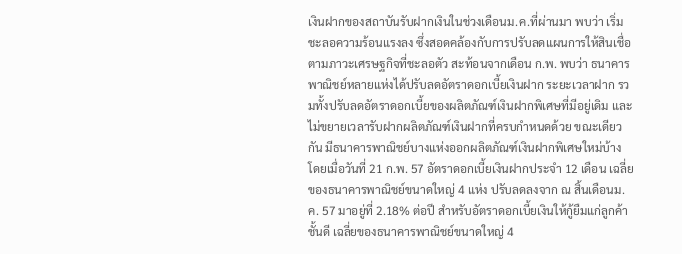เงินฝากของสถาบันรับฝากเงินในช่วงเดือนม.ค.ที่ผ่านมา พบว่า เริ่มชะลอความร้อนแรงลง ซึ่งสอดคล้องกับการปรับลดแผนการให้สินเชื่อตามภาวะเศรษฐกิจที่ชะลอตัว สะท้อนจากเดือน ก.พ. พบว่า ธนาคารพาณิชย์หลายแห่งได้ปรับลดอัตราดอกเบี้ยเงินฝาก ระยะเวลาฝาก รวมทั้งปรับลดอัตราดอกเบี้ยของผลิตภัณฑ์เงินฝากพิเศษที่มีอยู่เดิม และไม่ขยายเวลารับฝากผลิตภัณฑ์เงินฝากที่ครบกำหนดด้วย ขณะเดียวกัน มีธนาคารพาณิชย์บางแห่งออกผลิตภัณฑ์เงินฝากพิเศษใหม่บ้าง โดยเมื่อวันที่ 21 ก.พ. 57 อัตราดอกเบี้ยเงินฝากประจำ 12 เดือน เฉลี่ยของธนาคารพาณิชย์ขนาดใหญ่ 4 แห่ง ปรับลดลงจาก ณ สิ้นเดือนม.ค. 57 มาอยู่ที่ 2.18% ต่อปี สำหรับอัตราดอกเบี้ยเงินให้กู้ยืมแก่ลูกค้าชั้นดี เฉลี่ยของธนาคารพาณิชย์ขนาดใหญ่ 4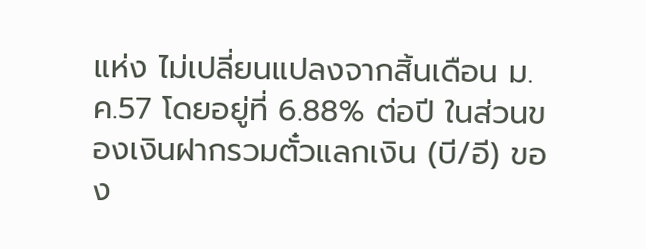แห่ง ไม่เปลี่ยนแปลงจากสิ้นเดือน ม.ค.57 โดยอยู่ที่ 6.88% ต่อปี ในส่วนของเงินฝากรวมตั๋วแลกเงิน (บี/อี) ของ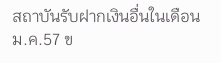สถาบันรับฝากเงินอื่นในเดือนม.ค.57 ข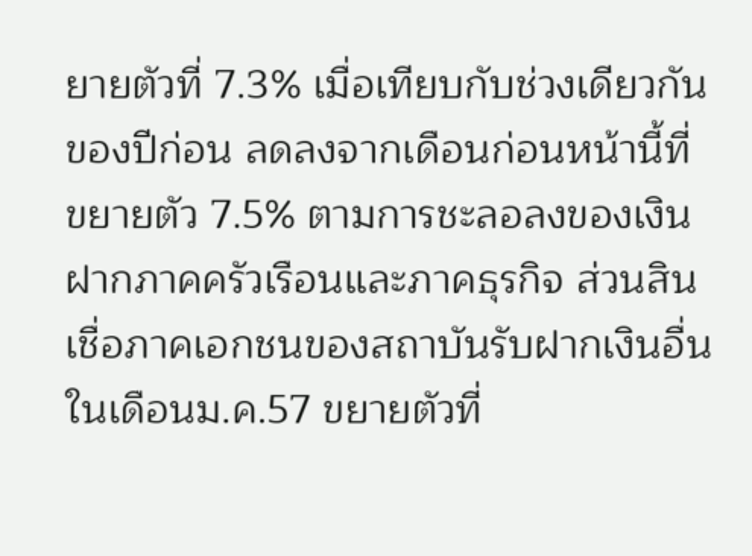ยายตัวที่ 7.3% เมื่อเทียบกับช่วงเดียวกันของปีก่อน ลดลงจากเดือนก่อนหน้านี้ที่ขยายตัว 7.5% ตามการชะลอลงของเงินฝากภาคครัวเรือนและภาคธุรกิจ ส่วนสินเชื่อภาคเอกชนของสถาบันรับฝากเงินอื่นในเดือนม.ค.57 ขยายตัวที่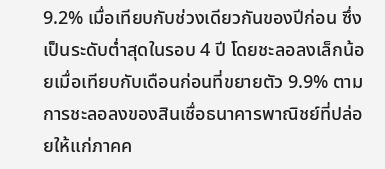9.2% เมื่อเทียบกับช่วงเดียวกันของปีก่อน ซึ่งเป็นระดับต่ำสุดในรอบ 4 ปี โดยชะลอลงเล็กน้อยเมื่อเทียบกับเดือนก่อนที่ขยายตัว 9.9% ตามการชะลอลงของสินเชื่อธนาคารพาณิชย์ที่ปล่อยให้แก่ภาคค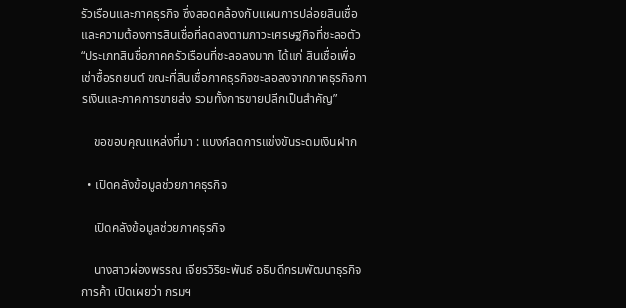รัวเรือนและภาคธุรกิจ ซึ่งสอดคล้องกับแผนการปล่อยสินเชื่อและความต้องการสินเชื่อที่ลดลงตามภาวะเศรษฐกิจที่ชะลอตัว “ประเภทสินชื่อภาคครัวเรือนที่ชะลอลงมาก ได้แก่ สินเชื่อเพื่อเช่าซื้อรถยนต์ ขณะที่สินเชื่อภาคธุรกิจชะลอลงจากภาคธุรกิจการเงินและภาคการขายส่ง รวมทั้งการขายปลีกเป็นสำคัญ”

    ขอขอบคุณแหล่งที่มา : แบงก์ลดการแข่งขันระดมเงินฝาก

  • เปิดคลังข้อมูลช่วยภาคธุรกิจ

    เปิดคลังข้อมูลช่วยภาคธุรกิจ

    นางสาวผ่องพรรณ เจียรวิริยะพันธ์ อธิบดีกรมพัฒนาธุรกิจการค้า เปิดเผยว่า กรมฯ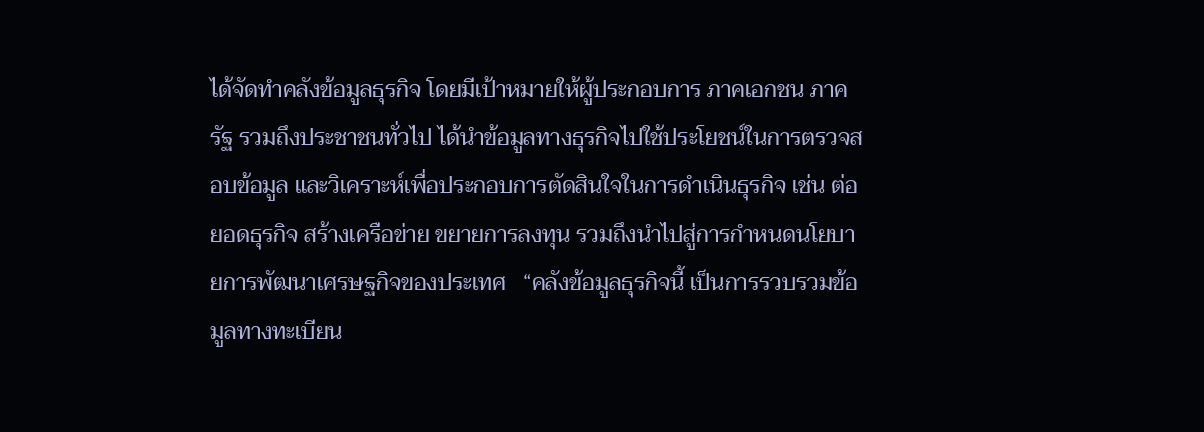ได้จัดทำคลังข้อมูลธุรกิจ โดยมีเป้าหมายให้ผู้ประกอบการ ภาคเอกชน ภาครัฐ รวมถึงประชาชนทั่วไป ได้นำข้อมูลทางธุรกิจไปใช้ประโยชน์ในการตรวจสอบข้อมูล และวิเคราะห์เพื่อประกอบการตัดสินใจในการดำเนินธุรกิจ เช่น ต่อยอดธุรกิจ สร้างเครือข่าย ขยายการลงทุน รวมถึงนำไปสู่การกำหนดนโยบายการพัฒนาเศรษฐกิจของประเทศ   “คลังข้อมูลธุรกิจนี้ เป็นการรวบรวมข้อมูลทางทะเบียน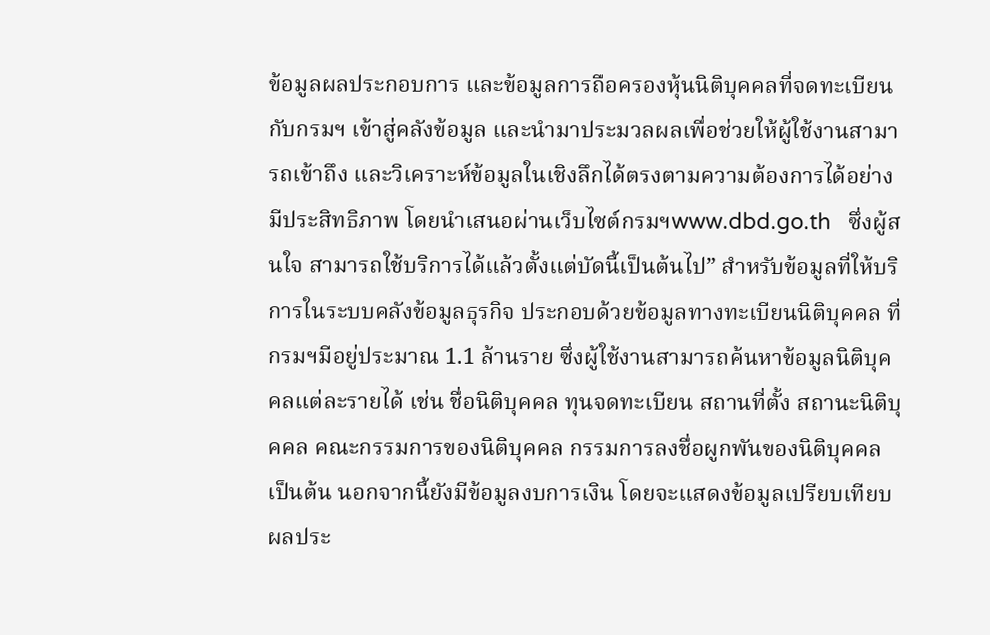ข้อมูลผลประกอบการ และข้อมูลการถือครองหุ้นนิติบุคคลที่จดทะเบียนกับกรมฯ เข้าสู่คลังข้อมูล และนำมาประมวลผลเพื่อช่วยให้ผู้ใช้งานสามารถเข้าถึง และวิเคราะห์ข้อมูลในเชิงลึกได้ตรงตามความต้องการได้อย่างมีประสิทธิภาพ โดยนำเสนอผ่านเว็บไซต์กรมฯwww.dbd.go.th   ซึ่งผู้สนใจ สามารถใช้บริการได้แล้วตั้งแต่บัดนี้เป็นต้นไป” สำหรับข้อมูลที่ให้บริการในระบบคลังข้อมูลธุรกิจ ประกอบด้วยข้อมูลทางทะเบียนนิติบุคคล ที่กรมฯมีอยู่ประมาณ 1.1 ล้านราย ซึ่งผู้ใช้งานสามารถค้นหาข้อมูลนิติบุคคลแต่ละรายได้ เช่น ชื่อนิติบุคคล ทุนจดทะเบียน สถานที่ตั้ง สถานะนิติบุคคล คณะกรรมการของนิติบุคคล กรรมการลงชื่อผูกพันของนิติบุคคล เป็นต้น นอกจากนี้ยังมีข้อมูลงบการเงิน โดยจะแสดงข้อมูลเปรียบเทียบผลประ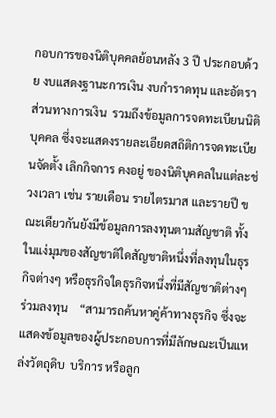กอบการของนิติบุคคลย้อนหลัง 3 ปี ประกอบด้วย งบแสดงฐานะการเงิน งบกำราดทุน และอัตราส่วนทางการเงิน  รวมถึงข้อมูลการจดทะเบียนนิติบุคคล ซึ่งจะแสดงรายละเอียดสถิติการจดทะเบียนจัดตั้ง เลิกกิจการ คงอยู่ ของนิติบุคคลในแต่ละช่วงเวลา เช่น รายเดือน รายไตรมาส และรายปี ขณะเดียวกันยังมีข้อมูลการลงทุนตามสัญชาติ ทั้งในแง่มุมของสัญชาติใดสัญชาติหนึ่งที่ลงทุนในธุรกิจต่างๆ หรือธุรกิจใดธุรกิจหนึ่งที่มีสัญชาติต่างๆ ร่วมลงทุน    “สามารถค้นหาคู่ค้าทางธุรกิจ ซึ่งจะแสดงข้อมูลของผู้ประกอบการที่มีลักษณะเป็นแหล่งวัตถุดิบ  บริการ หรือลูก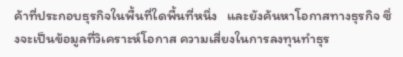ค้าที่ประกอบธุรกิจในพื้นที่ใดพื้นที่หนึ่ง   และยังค้นหาโอกาสทางธุรกิจ ซึ่งจะเป็นข้อมูลที่วิเคราะห์โอกาส ความเสี่ยงในการลงทุนทำธุร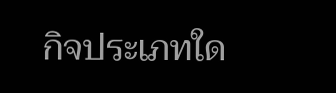กิจประเภทใด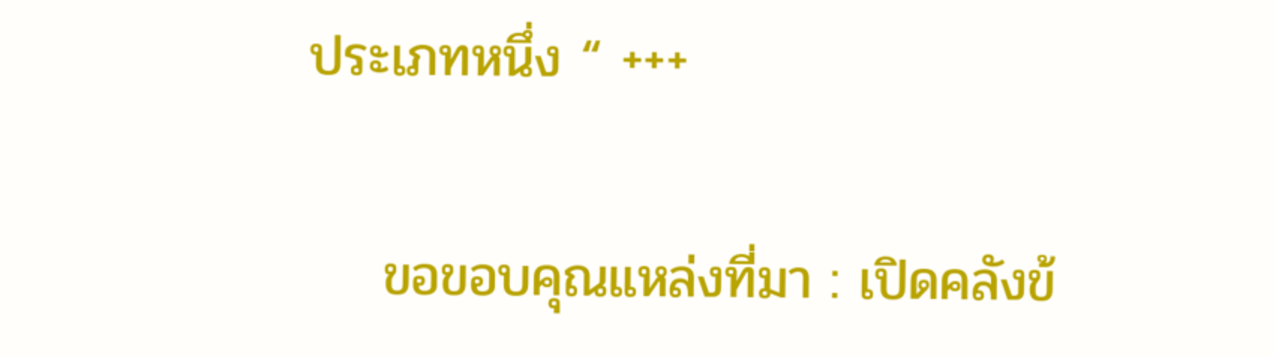ประเภทหนึ่ง “ +++

    ขอขอบคุณแหล่งที่มา : เปิดคลังข้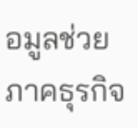อมูลช่วยภาคธุรกิจ